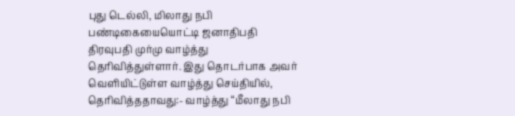புது டெல்லி, மிலாது நபி பண்டிகையையொட்டி ஜனாதிபதி திரவுபதி முர்மு வாழ்த்து தெரிவித்துள்ளார். இது தொடர்பாக அவர் வெளியிட்டுள்ள வாழ்த்து செய்தியில், தெரிவித்ததாவது:- வாழ்த்து “மீலாது நபி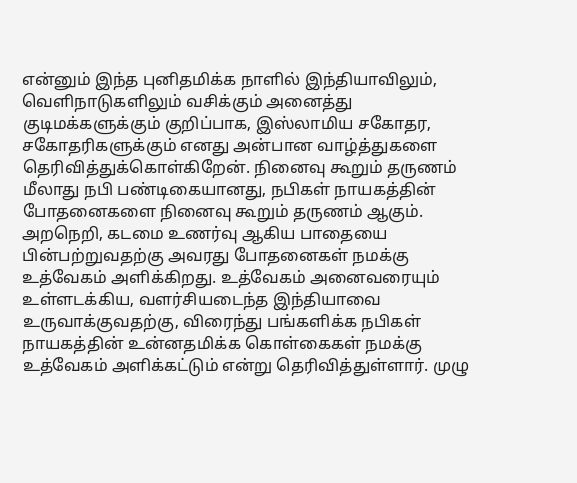என்னும் இந்த புனிதமிக்க நாளில் இந்தியாவிலும், வெளிநாடுகளிலும் வசிக்கும் அனைத்து குடிமக்களுக்கும் குறிப்பாக, இஸ்லாமிய சகோதர, சகோதரிகளுக்கும் எனது அன்பான வாழ்த்துகளை தெரிவித்துக்கொள்கிறேன். நினைவு கூறும் தருணம் மீலாது நபி பண்டிகையானது, நபிகள் நாயகத்தின் போதனைகளை நினைவு கூறும் தருணம் ஆகும். அறநெறி, கடமை உணர்வு ஆகிய பாதையை பின்பற்றுவதற்கு அவரது போதனைகள் நமக்கு உத்வேகம் அளிக்கிறது. உத்வேகம் அனைவரையும் உள்ளடக்கிய, வளர்சியடைந்த இந்தியாவை உருவாக்குவதற்கு, விரைந்து பங்களிக்க நபிகள் நாயகத்தின் உன்னதமிக்க கொள்கைகள் நமக்கு உத்வேகம் அளிக்கட்டும் என்று தெரிவித்துள்ளார். முழு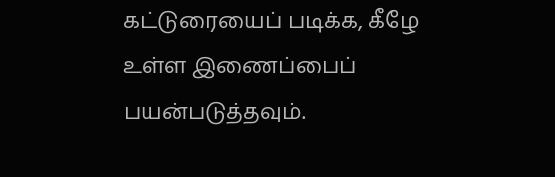கட்டுரையைப் படிக்க, கீழே உள்ள இணைப்பைப் பயன்படுத்தவும்.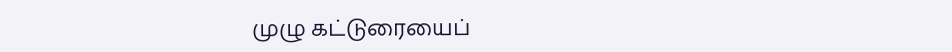முழு கட்டுரையைப்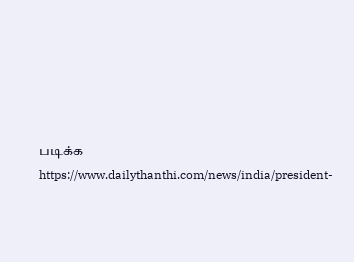படிக்க
https://www.dailythanthi.com/news/india/president-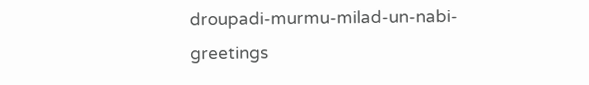droupadi-murmu-milad-un-nabi-greetings